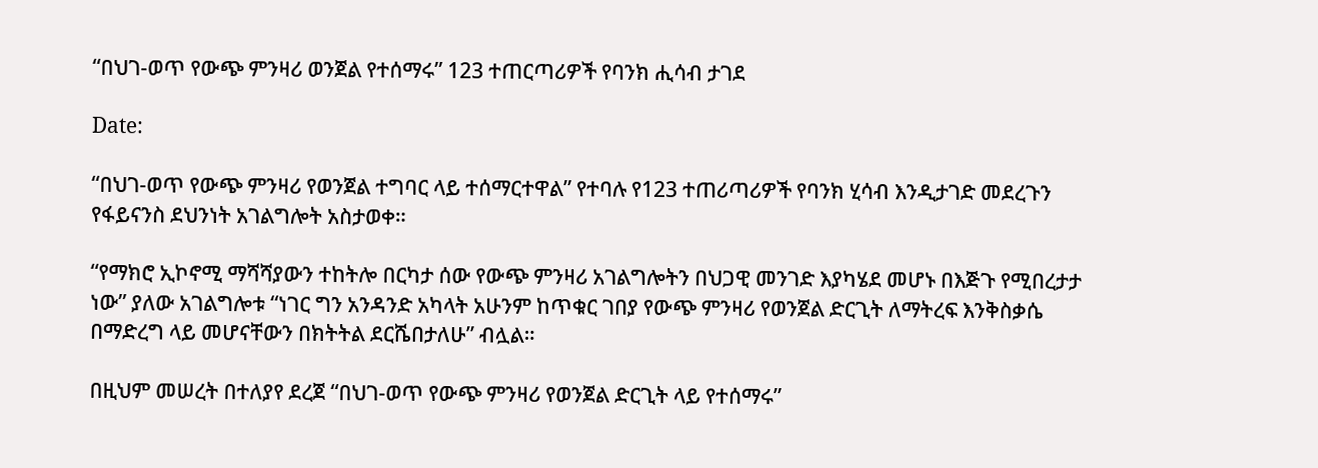“በህገ-ወጥ የውጭ ምንዛሪ ወንጀል የተሰማሩ” 123 ተጠርጣሪዎች የባንክ ሒሳብ ታገደ

Date:

“በህገ-ወጥ የውጭ ምንዛሪ የወንጀል ተግባር ላይ ተሰማርተዋል” የተባሉ የ123 ተጠሪጣሪዎች የባንክ ሂሳብ እንዲታገድ መደረጉን የፋይናንስ ደህንነት አገልግሎት አስታወቀ።

“የማክሮ ኢኮኖሚ ማሻሻያውን ተከትሎ በርካታ ሰው የውጭ ምንዛሪ አገልግሎትን በህጋዊ መንገድ እያካሄደ መሆኑ በእጅጉ የሚበረታታ ነው” ያለው አገልግሎቱ “ነገር ግን አንዳንድ አካላት አሁንም ከጥቁር ገበያ የውጭ ምንዛሪ የወንጀል ድርጊት ለማትረፍ እንቅስቃሴ በማድረግ ላይ መሆናቸውን በክትትል ደርሼበታለሁ” ብሏል።

በዚህም መሠረት በተለያየ ደረጀ “በህገ-ወጥ የውጭ ምንዛሪ የወንጀል ድርጊት ላይ የተሰማሩ”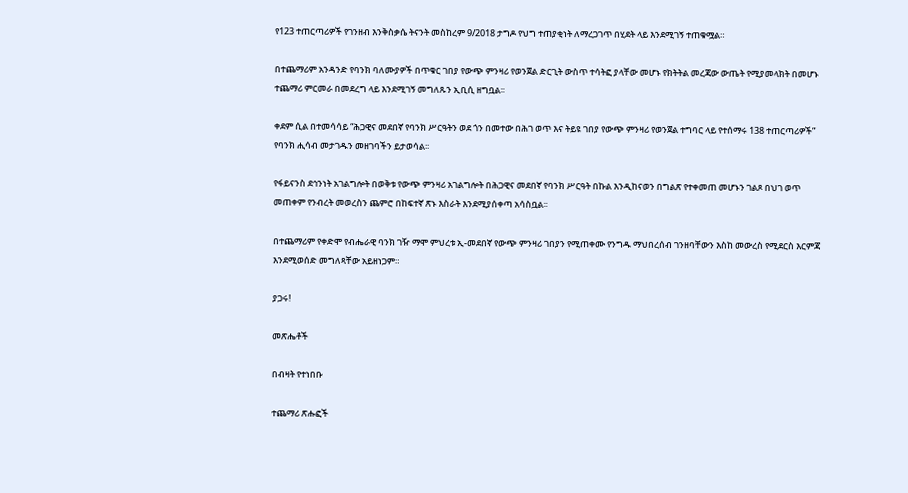የ123 ተጠርጣሪዎች የገንዘብ እንቅስቃሴ ትናንት መስከረም 9/2018 ታግዶ የህግ ተጠያቂነት ለማረጋገጥ በሂደት ላይ እንደሚገኝ ተጠቁሟል።

በተጨማሪም አንዳንድ የባንክ ባለሙያዎች በጥቁር ገበያ የውጭ ምንዛሪ የወንጀል ድርጊት ውስጥ ተሳትፎ ያላቸው መሆኑ የክትትል መረጃው ውጤት የሚያመላክት በመሆኑ ተጨማሪ ምርመራ በመደረግ ላይ እንደሚገኝ መግለጹን ኢቢሲ ዘግቧል፡፡

ቀደም ሲል በተመሳሳይ “ሕጋዊና መደበኛ የባንክ ሥርዓትን ወደ ጎን በመተው በሕገ ወጥ እና ትይዩ ገበያ የውጭ ምንዛሪ የወንጀል ተግባር ላይ የተሰማሩ 138 ተጠርጣሪዎች” የባንክ ሒሳብ መታገዱን መዘገባችን ይታወሳል፡፡

የፋይናንስ ደኅንነት አገልግሎት በወቅቱ የውጭ ምንዛሪ አገልግሎት በሕጋዊና መደበኛ የባንክ ሥርዓት በኩል እንዲከናወን በግልጽ የተቀመጠ መሆኑን ገልጾ በህገ ወጥ መጠቀም የንብረት መወረስን ጨምሮ በከፍተኛ ጽኑ እስራት እንደሚያሰቀጣ አሳስቧል፡፡

በተጨማሪም የቀድሞ የብሔራዊ ባንክ ገዥ ማሞ ምህረቱ ኢ-መደበኛ የውጭ ምንዛሪ ገበያን የሚጠቀሙ የንግዱ ማህበረሰብ ገንዘባቸውን እስከ መውረስ የሚደርስ እርምጃ እንደሚወሰድ መግለጻቸው አይዘነጋም።

ያጋሩ!

መጽሔቶች

በብዛት የተነበቡ

ተጨማሪ ጽሑፎች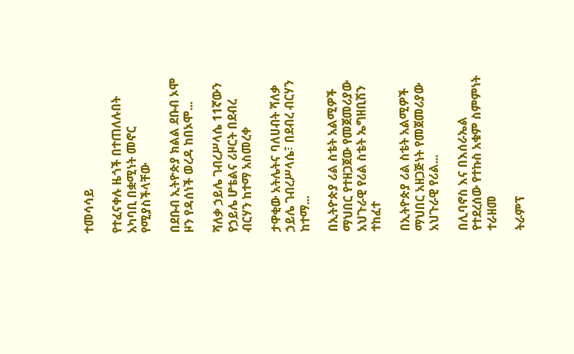ተመሳሳይ

የተፈናቀሉ ዜጎች በተጠለሉበት አካባቢ በቋሚነት መኖር የሚያስችላቸው

በደቡብ ኢትዮጵያ ክልል ደቡብ ኦሞ ዞን የዳሰነች ወረዳ ከበኦሞ...

ሻለቃ ኃይሌ ገብረሥላሴ 11ኛውን የኃይሌ ሆቴልና ሪዞርት በደብረ ብርሃን ከተማ አስመረቀ

ታዋቂው አትሌትና ባለሀብት ሻለቃ ኃይሌ ገብረሥላሴ፣ በደብረ ብርሃን ከተማ...

በኢትዮጵያ ሪል ስቴት አልሚዎች ማህበር የተዘጋጀው የመጀመሪያው አህጉራዊ የሪል ስቴት ኤግዘቢሽን ተከፈተ

በኢትዮጵያ ሪል ስቴት አልሚዎች ማህበር አዘጋጅነት የመጀመሪያው አህጉራዊ የሪል...

በሊባኖስ እና በእሰራኤል የተደረሰው የተኩስ አቁም ስምምነት ተራዘመ

ትራምፕ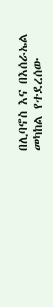በሊባኖስ እና በእሰራኤል መካከል የተደረሰው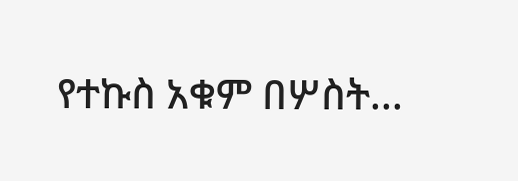የተኩስ አቁም በሦስት...